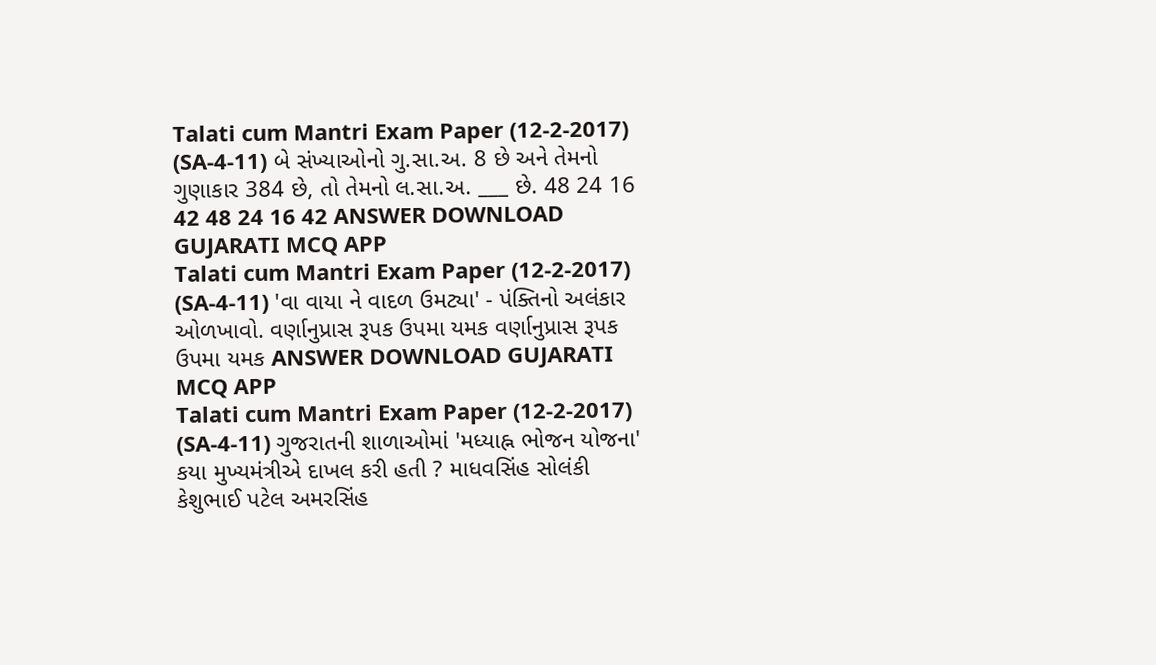Talati cum Mantri Exam Paper (12-2-2017) (SA-4-11) બે સંખ્યાઓનો ગુ.સા.અ. 8 છે અને તેમનો ગુણાકાર 384 છે, તો તેમનો લ.સા.અ. ___ છે. 48 24 16 42 48 24 16 42 ANSWER DOWNLOAD GUJARATI MCQ APP
Talati cum Mantri Exam Paper (12-2-2017) (SA-4-11) 'વા વાયા ને વાદળ ઉમટ્યા' - પંક્તિનો અલંકાર ઓળખાવો. વર્ણાનુપ્રાસ રૂપક ઉપમા યમક વર્ણાનુપ્રાસ રૂપક ઉપમા યમક ANSWER DOWNLOAD GUJARATI MCQ APP
Talati cum Mantri Exam Paper (12-2-2017) (SA-4-11) ગુજરાતની શાળાઓમાં 'મધ્યાહ્ન ભોજન યોજના' કયા મુખ્યમંત્રીએ દાખલ કરી હતી ? માધવસિંહ સોલંકી કેશુભાઈ પટેલ અમરસિંહ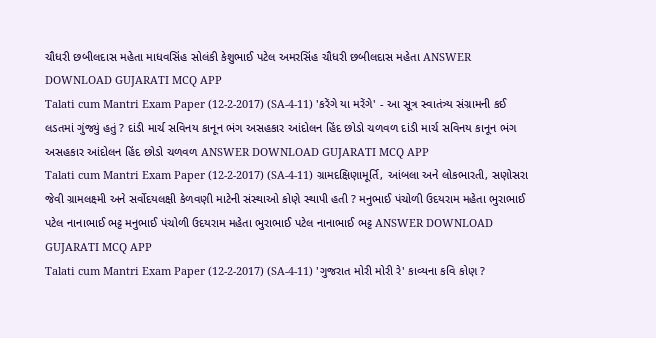ચૌધરી છબીલદાસ મહેતા માધવસિંહ સોલંકી કેશુભાઈ પટેલ અમરસિંહ ચૌધરી છબીલદાસ મહેતા ANSWER DOWNLOAD GUJARATI MCQ APP
Talati cum Mantri Exam Paper (12-2-2017) (SA-4-11) 'કરેંગે યા મરેંગે' - આ સૂત્ર સ્વાતંત્ર્ય સંગ્રામની કઈ લડતમાં ગુંજ્યું હતું ? દાંડી માર્ચ સવિનય કાનૂન ભંગ અસહકાર આંદોલન હિંદ છોડો ચળવળ દાંડી માર્ચ સવિનય કાનૂન ભંગ અસહકાર આંદોલન હિંદ છોડો ચળવળ ANSWER DOWNLOAD GUJARATI MCQ APP
Talati cum Mantri Exam Paper (12-2-2017) (SA-4-11) ગ્રામદક્ષિણામૂર્તિ, આંબલા અને લોકભારતી, સણોસરા જેવી ગ્રામલક્ષ્મી અને સર્વોદયલક્ષી કેળવણી માટેની સંસ્થાઓ કોણે સ્થાપી હતી ? મનુભાઈ પંચોળી ઉદયરામ મહેતા ભુરાભાઈ પટેલ નાનાભાઈ ભટ્ટ મનુભાઈ પંચોળી ઉદયરામ મહેતા ભુરાભાઈ પટેલ નાનાભાઈ ભટ્ટ ANSWER DOWNLOAD GUJARATI MCQ APP
Talati cum Mantri Exam Paper (12-2-2017) (SA-4-11) 'ગુજરાત મોરી મોરી રે' કાવ્યના કવિ કોણ ?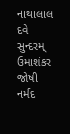નાથાલાલ દવે સુન્દરમ્ ઉમાશંકર જોષી નર્મદ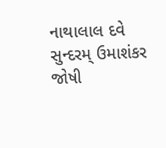નાથાલાલ દવે સુન્દરમ્ ઉમાશંકર જોષી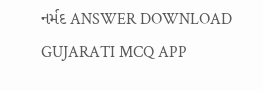નર્મદ ANSWER DOWNLOAD GUJARATI MCQ APP